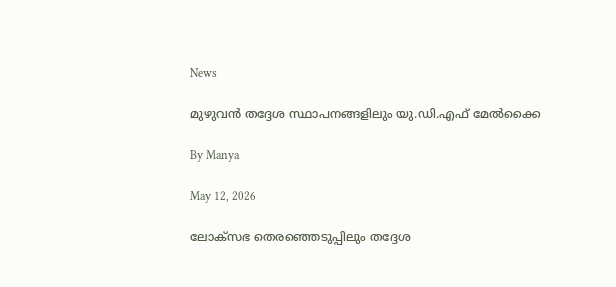News

മുഴുവന്‍ തദ്ദേശ സ്ഥാപനങ്ങളിലും യു.ഡി.എഫ് മേല്‍ക്കൈ

By Manya

May 12, 2026

ലോക്‌സഭ തെരഞ്ഞെടുപ്പിലും തദ്ദേശ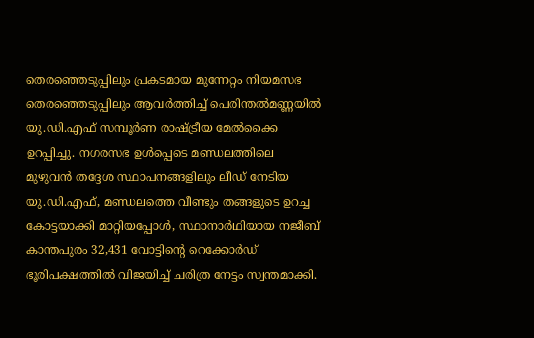തെരഞ്ഞെടുപ്പിലും പ്രകടമായ മുന്നേറ്റം നിയമസഭ തെരഞ്ഞെടുപ്പിലും ആവര്‍ത്തിച്ച് പെരിന്തല്‍മണ്ണയില്‍ യു.ഡി.എഫ് സമ്പൂര്‍ണ രാഷ്ട്രീയ മേല്‍ക്കൈ ഉറപ്പിച്ചു. നഗരസഭ ഉള്‍പ്പെടെ മണ്ഡലത്തിലെ മുഴുവന്‍ തദ്ദേശ സ്ഥാപനങ്ങളിലും ലീഡ് നേടിയ യു.ഡി.എഫ്, മണ്ഡലത്തെ വീണ്ടും തങ്ങളുടെ ഉറച്ച കോട്ടയാക്കി മാറ്റിയപ്പോള്‍, സ്ഥാനാര്‍ഥിയായ നജീബ് കാന്തപുരം 32,431 വോട്ടിന്റെ റെക്കോര്‍ഡ് ഭൂരിപക്ഷത്തില്‍ വിജയിച്ച് ചരിത്ര നേട്ടം സ്വന്തമാക്കി.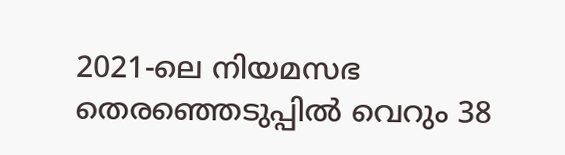2021-ലെ നിയമസഭ തെരഞ്ഞെടുപ്പില്‍ വെറും 38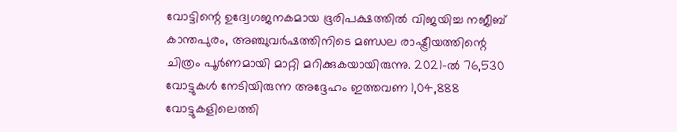വോട്ടിന്റെ ഉദ്വേഗജനകമായ ഭൂരിപക്ഷത്തില്‍ വിജയിച്ച നജീബ് കാന്തപുരം, അഞ്ചുവര്‍ഷത്തിനിടെ മണ്ഡല രാഷ്ട്രീയത്തിന്റെ ചിത്രം പൂര്‍ണമായി മാറ്റി മറിക്കുകയായിരുന്നു. 2021-ല്‍ 76,530 വോട്ടുകള്‍ നേടിയിരുന്ന അദ്ദേഹം ഇത്തവണ 1,04,888 വോട്ടുകളിലെത്തി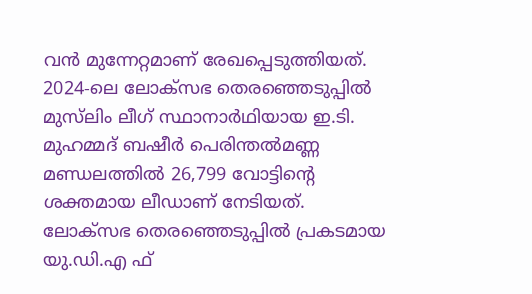വന്‍ മുന്നേറ്റമാണ് രേഖപ്പെടുത്തിയത്. 2024-ലെ ലോക്‌സഭ തെരഞ്ഞെടുപ്പില്‍ മുസ്‌ലിം ലീഗ് സ്ഥാനാര്‍ഥിയായ ഇ.ടി. മുഹമ്മദ് ബഷീര്‍ പെരിന്തല്‍മണ്ണ മണ്ഡലത്തില്‍ 26,799 വോട്ടിന്റെ ശക്തമായ ലീഡാണ് നേടിയത്. ലോക്സഭ തെരഞ്ഞെടുപ്പില്‍ പ്രകടമായ യു.ഡി.എ ഫ്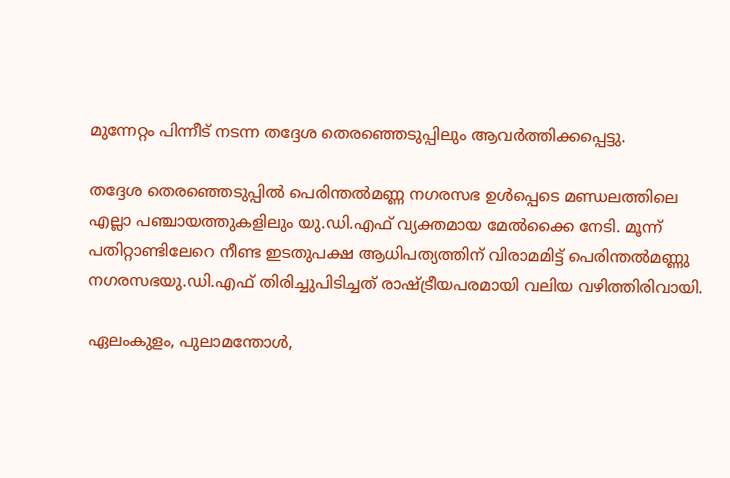മുന്നേറ്റം പിന്നീട് നടന്ന തദ്ദേശ തെരഞ്ഞെടുപ്പിലും ആവര്‍ത്തിക്കപ്പെട്ടു.

തദ്ദേശ തെരഞ്ഞെടുപ്പില്‍ പെരിന്തല്‍മണ്ണ നഗരസഭ ഉള്‍പ്പെടെ മണ്ഡലത്തിലെ എല്ലാ പഞ്ചായത്തുകളിലും യു.ഡി.എഫ് വ്യക്തമായ മേല്‍ക്കൈ നേടി. മൂന്ന് പതിറ്റാണ്ടിലേറെ നീണ്ട ഇടതുപക്ഷ ആധിപത്യത്തിന് വിരാമമിട്ട് പെരിന്തല്‍മണ്ണു നഗരസഭയു.ഡി.എഫ് തിരിച്ചുപിടിച്ചത് രാഷ്ട്രീയപരമായി വലിയ വഴിത്തിരിവായി.

ഏലംകുളം, പുലാമന്തോള്‍,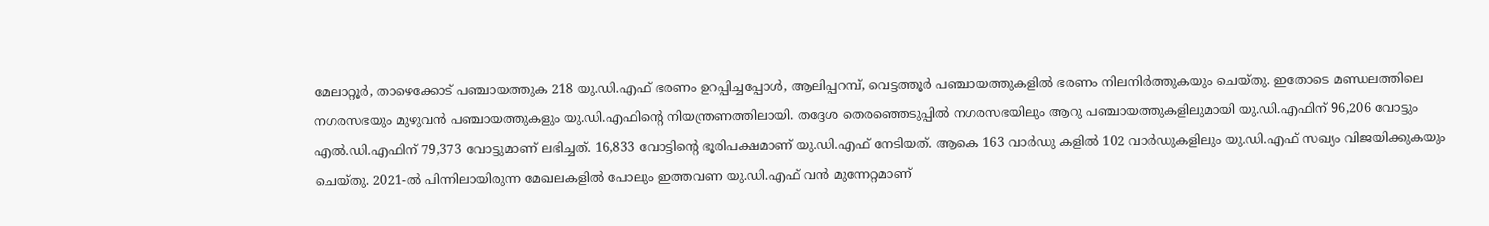മേലാറ്റൂര്‍, താഴെക്കോട് പഞ്ചായത്തുക 218 യു.ഡി.എഫ് ഭരണം ഉറപ്പിച്ചപ്പോള്‍, ആലിപ്പറമ്പ്, വെട്ടത്തൂര്‍ പഞ്ചായത്തുകളില്‍ ഭരണം നിലനിര്‍ത്തുകയും ചെയ്തു. ഇതോടെ മണ്ഡലത്തിലെ നഗരസഭയും മുഴുവന്‍ പഞ്ചായത്തുകളും യു.ഡി.എഫിന്റെ നിയന്ത്രണത്തിലായി. തദ്ദേശ തെരഞ്ഞെടുപ്പില്‍ നഗരസഭയിലും ആറു പഞ്ചായത്തുകളിലുമായി യു.ഡി.എഫിന് 96,206 വോട്ടും എല്‍.ഡി.എഫിന് 79,373 വോട്ടുമാണ് ലഭിച്ചത്. 16,833 വോട്ടിന്റെ ഭൂരിപക്ഷമാണ് യു.ഡി.എഫ് നേടിയത്. ആകെ 163 വാര്‍ഡു കളില്‍ 102 വാര്‍ഡുകളിലും യു.ഡി.എഫ് സഖ്യം വിജയിക്കുകയും ചെയ്തു. 2021-ല്‍ പിന്നിലായിരുന്ന മേഖലകളില്‍ പോലും ഇത്തവണ യു.ഡി.എഫ് വന്‍ മുന്നേറ്റമാണ്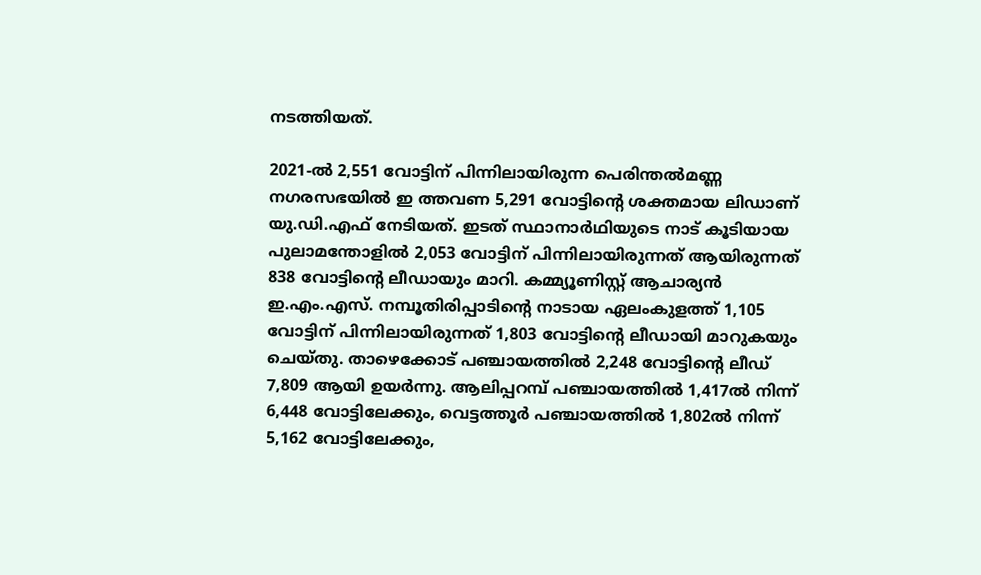നടത്തിയത്.

2021-ല്‍ 2,551 വോട്ടിന് പിന്നിലായിരുന്ന പെരിന്തല്‍മണ്ണ നഗരസഭയില്‍ ഇ ത്തവണ 5,291 വോട്ടിന്റെ ശക്തമായ ലിഡാണ് യു.ഡി.എഫ് നേടിയത്. ഇടത് സ്ഥാനാര്‍ഥിയുടെ നാട് കൂടിയായ പുലാമന്തോളില്‍ 2,053 വോട്ടിന് പിന്നിലായിരുന്നത് ആയിരുന്നത് 838 വോട്ടിന്റെ ലീഡായും മാറി. കമ്മ്യൂണിസ്റ്റ് ആചാര്യന്‍ ഇ.എം.എസ്. നമ്പൂതിരിപ്പാടിന്റെ നാടായ ഏലംകുളത്ത് 1,105 വോട്ടിന് പിന്നിലായിരുന്നത് 1,803 വോട്ടിന്റെ ലീഡായി മാറുകയും ചെയ്തു. താഴെക്കോട് പഞ്ചായത്തില്‍ 2,248 വോട്ടിന്റെ ലീഡ് 7,809 ആയി ഉയര്‍ന്നു. ആലിപ്പറമ്പ് പഞ്ചായത്തില്‍ 1,417ല്‍ നിന്ന് 6,448 വോട്ടിലേക്കും, വെട്ടത്തൂര്‍ പഞ്ചായത്തില്‍ 1,802ല്‍ നിന്ന് 5,162 വോട്ടിലേക്കും,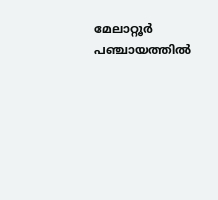മേലാറ്റൂര്‍ പഞ്ചായത്തില്‍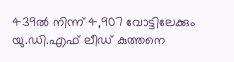439ല്‍ നിന്ന് 4,907 വോട്ടിലേക്കും യു.ഡി.എഫ് ലീഡ് കുത്തനെ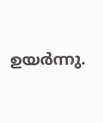ഉയര്‍ന്നു.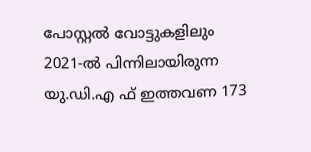പോസ്റ്റല്‍ വോട്ടുകളിലും 2021-ല്‍ പിന്നിലായിരുന്ന യു.ഡി.എ ഫ് ഇത്തവണ 173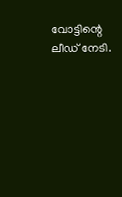വോട്ടിന്റെ ലീഡ് നേടി.